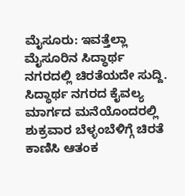ಮೈಸೂರು: ಇವತ್ತೆಲ್ಲಾ ಮೈಸೂರಿನ ಸಿದ್ಧಾರ್ಥ ನಗರದಲ್ಲಿ ಚಿರತೆಯದೇ ಸುದ್ದಿ.
ಸಿದ್ಧಾರ್ಥ ನಗರದ ಕೈವಲ್ಯ ಮಾರ್ಗದ ಮನೆಯೊಂದರಲ್ಲಿ ಶುಕ್ರವಾರ ಬೆಳ್ಳಂಬೆಳಿಗ್ಗೆ ಚಿರತೆ ಕಾಣಿಸಿ ಆತಂಕ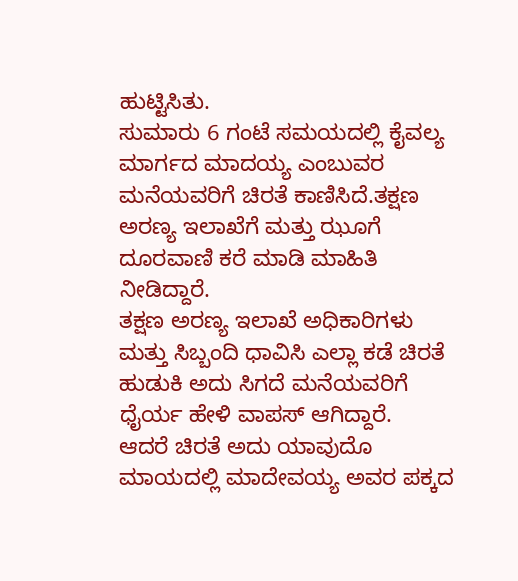ಹುಟ್ಟಿಸಿತು.
ಸುಮಾರು 6 ಗಂಟೆ ಸಮಯದಲ್ಲಿ ಕೈವಲ್ಯ ಮಾರ್ಗದ ಮಾದಯ್ಯ ಎಂಬುವರ ಮನೆಯವರಿಗೆ ಚಿರತೆ ಕಾಣಿಸಿದೆ.ತಕ್ಷಣ ಅರಣ್ಯ ಇಲಾಖೆಗೆ ಮತ್ತು ಝೂಗೆ ದೂರವಾಣಿ ಕರೆ ಮಾಡಿ ಮಾಹಿತಿ ನೀಡಿದ್ದಾರೆ.
ತಕ್ಷಣ ಅರಣ್ಯ ಇಲಾಖೆ ಅಧಿಕಾರಿಗಳು ಮತ್ತು ಸಿಬ್ಬಂದಿ ಧಾವಿಸಿ ಎಲ್ಲಾ ಕಡೆ ಚಿರತೆ ಹುಡುಕಿ ಅದು ಸಿಗದೆ ಮನೆಯವರಿಗೆ ಧೈರ್ಯ ಹೇಳಿ ವಾಪಸ್ ಆಗಿದ್ದಾರೆ.
ಆದರೆ ಚಿರತೆ ಅದು ಯಾವುದೊ ಮಾಯದಲ್ಲಿ ಮಾದೇವಯ್ಯ ಅವರ ಪಕ್ಕದ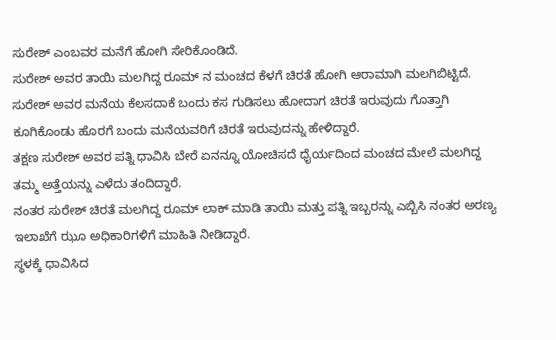ಸುರೇಶ್ ಎಂಬವರ ಮನೆಗೆ ಹೋಗಿ ಸೇರಿಕೊಂಡಿದೆ.
ಸುರೇಶ್ ಅವರ ತಾಯಿ ಮಲಗಿದ್ದ ರೂಮ್ ನ ಮಂಚದ ಕೆಳಗೆ ಚಿರತೆ ಹೋಗಿ ಆರಾಮಾಗಿ ಮಲಗಿಬಿಟ್ಟಿದೆ.
ಸುರೇಶ್ ಅವರ ಮನೆಯ ಕೆಲಸದಾಕೆ ಬಂದು ಕಸ ಗುಡಿಸಲು ಹೋದಾಗ ಚಿರತೆ ಇರುವುದು ಗೊತ್ತಾಗಿ ಕೂಗಿಕೊಂಡು ಹೊರಗೆ ಬಂದು ಮನೆಯವರಿಗೆ ಚಿರತೆ ಇರುವುದನ್ನು ಹೇಳಿದ್ದಾರೆ.
ತಕ್ಷಣ ಸುರೇಶ್ ಅವರ ಪತ್ನಿ ಧಾವಿಸಿ ಬೇರೆ ಏನನ್ನೂ ಯೋಚಿಸದೆ ಧೈರ್ಯದಿಂದ ಮಂಚದ ಮೇಲೆ ಮಲಗಿದ್ದ ತಮ್ಮ ಅತ್ತೆಯನ್ನು ಎಳೆದು ತಂದಿದ್ದಾರೆ.
ನಂತರ ಸುರೇಶ್ ಚಿರತೆ ಮಲಗಿದ್ದ ರೂಮ್ ಲಾಕ್ ಮಾಡಿ ತಾಯಿ ಮತ್ತು ಪತ್ನಿ ಇಬ್ಬರನ್ನು ಎಬ್ಬಿಸಿ ನಂತರ ಅರಣ್ಯ ಇಲಾಖೆಗೆ ಝೂ ಅಧಿಕಾರಿಗಳಿಗೆ ಮಾಹಿತಿ ನೀಡಿದ್ದಾರೆ.
ಸ್ಥಳಕ್ಕೆ ಧಾವಿಸಿದ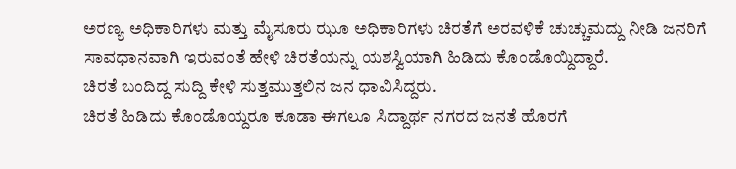ಅರಣ್ಯ ಅಧಿಕಾರಿಗಳು ಮತ್ತು ಮೈಸೂರು ಝೂ ಅಧಿಕಾರಿಗಳು ಚಿರತೆಗೆ ಅರವಳಿಕೆ ಚುಚ್ಚುಮದ್ದು ನೀಡಿ ಜನರಿಗೆ ಸಾವಧಾನವಾಗಿ ಇರುವಂತೆ ಹೇಳಿ ಚಿರತೆಯನ್ನು ಯಶಸ್ವಿಯಾಗಿ ಹಿಡಿದು ಕೊಂಡೊಯ್ದಿದ್ದಾರೆ.
ಚಿರತೆ ಬಂದಿದ್ದ ಸುದ್ದಿ ಕೇಳಿ ಸುತ್ತಮುತ್ತಲಿನ ಜನ ಧಾವಿಸಿದ್ದರು.
ಚಿರತೆ ಹಿಡಿದು ಕೊಂಡೊಯ್ದರೂ ಕೂಡಾ ಈಗಲೂ ಸಿದ್ದಾರ್ಥ ನಗರದ ಜನತೆ ಹೊರಗೆ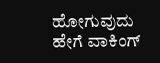ಹೋಗುವುದು ಹೇಗೆ ವಾಕಿಂಗ್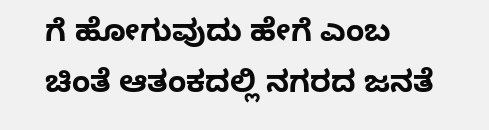ಗೆ ಹೋಗುವುದು ಹೇಗೆ ಎಂಬ ಚಿಂತೆ ಆತಂಕದಲ್ಲಿ ನಗರದ ಜನತೆ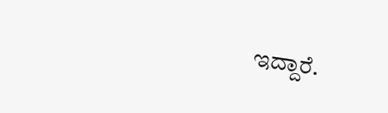ಇದ್ದಾರೆ.